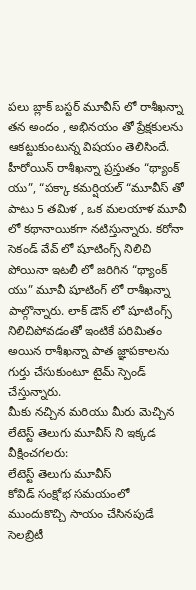పలు బ్లాక్ బస్టర్ మూవీస్ లో రాశీఖన్నా తన అందం , అభినయం తో ప్రేక్షకులను ఆకట్టుకుంటున్న విషయం తెలిసిందే. హీరోయిన్ రాశీఖన్నా ప్రస్తుతం “థ్యాంక్ యు”, “పక్కా కమర్షియల్ “మూవీస్ తో పాటు 5 తమిళ , ఒక మలయాళ మూవీ లో కథానాయికగా నటిస్తున్నారు. కరోనా సెకండ్ వేవ్ లో షూటింగ్స్ నిలిచి పోయినా ఇటలీ లో జరిగిన “థ్యాంక్ యు” మూవీ షూటింగ్ లో రాశీఖన్నా పాల్గొన్నారు. లాక్ డౌన్ లో షూటింగ్స్ నిలిచిపోవడంతో ఇంటికే పరిమితం అయిన రాశీఖన్నా పాత జ్ఞాపకాలను గుర్తు చేసుకుంటూ టైమ్ స్పెండ్ చేస్తున్నారు.
మీకు నచ్చిన మరియు మీరు మెచ్చిన లేటెస్ట్ తెలుగు మూవీస్ ని ఇక్కడ వీక్షించగలరు:
లేటెస్ట్ తెలుగు మూవీస్
కోవిడ్ సంక్షోభ సమయంలో ముందుకొచ్చి సాయం చేసినపుడే సెలబ్రిటీ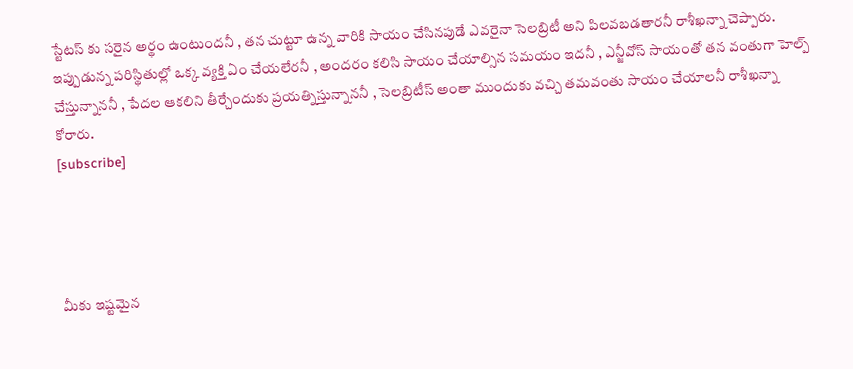స్టేటస్ కు సరైన అర్థం ఉంటుందనీ , తన చుట్టూ ఉన్న వారికి సాయం చేసినపుడే ఎవరైనా సెలబ్రిటీ అని పిలవబడతారనీ రాశీఖన్నా చెప్పారు. ఇప్పుడున్న పరిస్థితుల్లో ఒక్క వ్యక్తి ఏం చేయలేరనీ , అందరం కలిసి సాయం చేయాల్సిన సమయం ఇదనీ , ఎన్జీవోస్ సాయంతో తన వంతుగా హెల్ప్ చేస్తున్నాననీ , పేదల ఆకలిని తీర్చేందుకు ప్రయత్నిస్తున్నాననీ , సెలబ్రిటీస్ అంతా ముందుకు వచ్చి తమవంతు సాయం చేయాలనీ రాశీఖన్నా కోరారు.
[subscribe]




మీకు ఇష్టమైన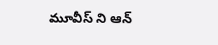మూవీస్ ని ఆన్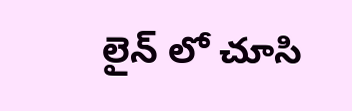లైన్ లో చూసి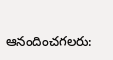ఆనందించగలరు: